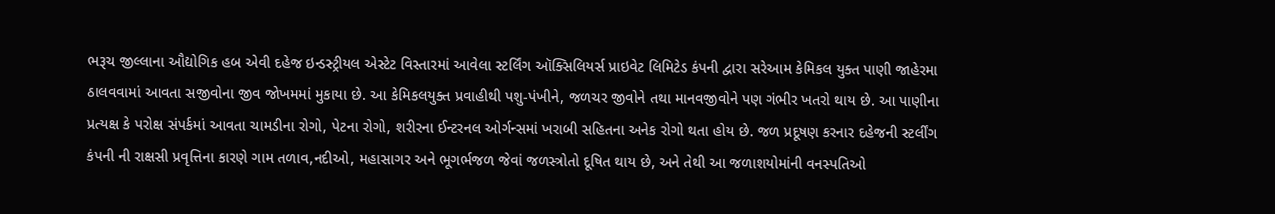ભરૂચ જીલ્લાના ઔદ્યોગિક હબ એવી દહેજ ઇન્ડસ્ટ્રીયલ એસ્ટેટ વિસ્તારમાં આવેલા સ્ટર્લિંગ ઑક્સિલિયર્સ પ્રાઇવેટ લિમિટેડ કંપની દ્વારા સરેઆમ કેમિકલ યુક્ત પાણી જાહેરમા ઠાલવવામાં આવતા સજીવોના જીવ જોખમમાં મુકાયા છે. આ કેમિકલયુક્ત પ્રવાહીથી પશુ-પંખીને, જળચર જીવોને તથા માનવજીવોને પણ ગંભીર ખતરો થાય છે. આ પાણીના પ્રત્યક્ષ કે પરોક્ષ સંપર્કમાં આવતા ચામડીના રોગો, પેટના રોગો, શરીરના ઈન્ટરનલ ઓર્ગન્સમાં ખરાબી સહિતના અનેક રોગો થતા હોય છે. જળ પ્રદૂષણ કરનાર દહેજની સ્ટર્લીંગ કંપની ની રાક્ષસી પ્રવૃત્તિના કારણે ગામ તળાવ,નદીઓ, મહાસાગર અને ભૂગર્ભજળ જેવાં જળસ્ત્રોતો દૂષિત થાય છે, અને તેથી આ જળાશયોમાંની વનસ્પતિઓ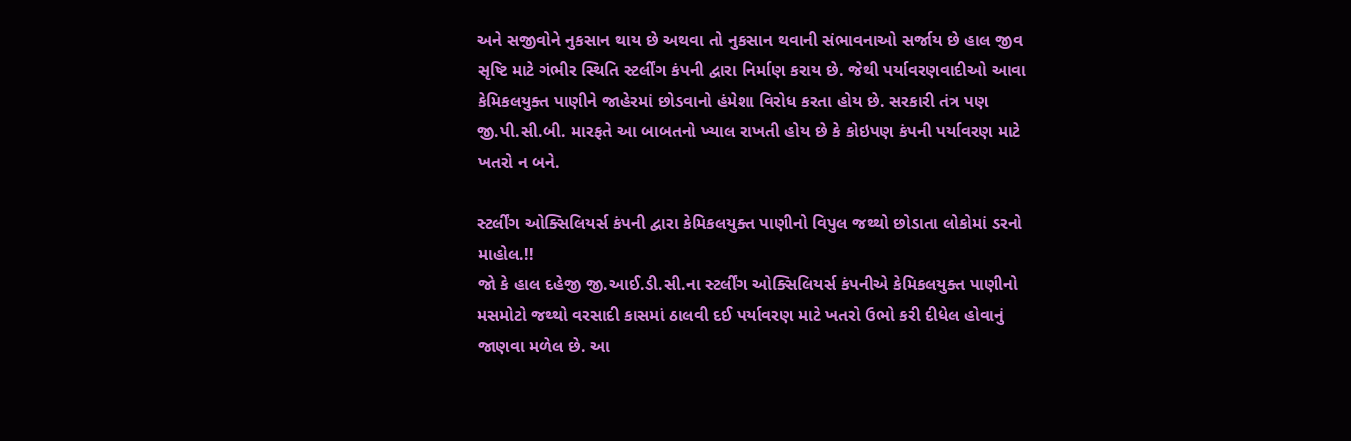અને સજીવોને નુકસાન થાય છે અથવા તો નુકસાન થવાની સંભાવનાઓ સર્જાય છે હાલ જીવ સૃષ્ટિ માટે ગંભીર સ્થિતિ સ્ટર્લીંગ કંપની દ્વારા નિર્માણ કરાય છે. જેથી પર્યાવરણવાદીઓ આવા કેમિકલયુક્ત પાણીને જાહેરમાં છોડવાનો હંમેશા વિરોધ કરતા હોય છે. સરકારી તંત્ર પણ જી.પી.સી.બી. મારફતે આ બાબતનો ખ્યાલ રાખતી હોય છે કે કોઇપણ કંપની પર્યાવરણ માટે ખતરો ન બને.

સ્ટર્લીંગ ઓક્સિલિયર્સ કંપની દ્વારા કેમિકલયુક્ત પાણીનો વિપુલ જથ્થો છોડાતા લોકોમાં ડરનો માહોલ.!!
જો કે હાલ દહેજી જી.આઈ.ડી.સી.ના સ્ટર્લીંગ ઓક્સિલિયર્સ કંપનીએ કેમિકલયુક્ત પાણીનો મસમોટો જથ્થો વરસાદી કાસમાં ઠાલવી દઈ પર્યાવરણ માટે ખતરો ઉભો કરી દીધેલ હોવાનું જાણવા મળેલ છે. આ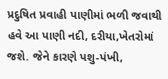પ્રદુષિત પ્રવાહી પાણીમાં ભળી જવાથી હવે આ પાણી નદી, દરીયા,ખેતરોમાં જશે. જેને કારણે પશુ-પંખી,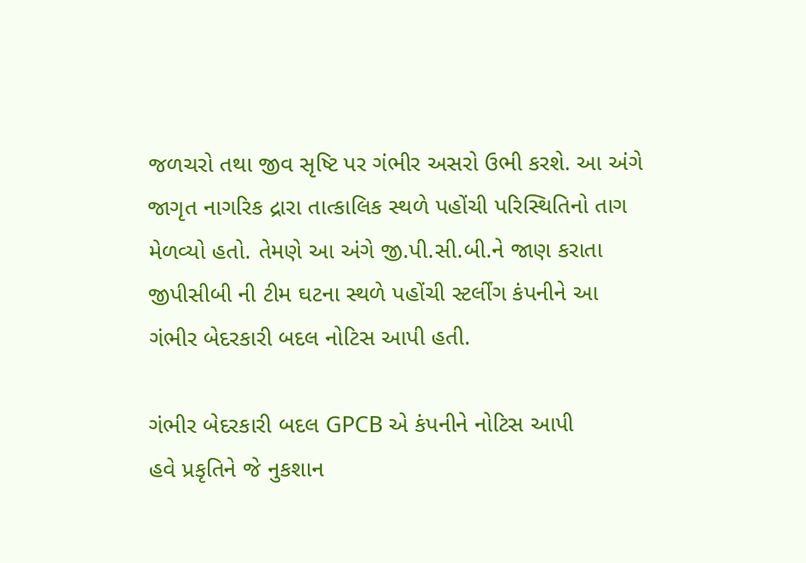જળચરો તથા જીવ સૃષ્ટિ પર ગંભીર અસરો ઉભી કરશે. આ અંગે જાગૃત નાગરિક દ્રારા તાત્કાલિક સ્થળે પહોંચી પરિસ્થિતિનો તાગ મેળવ્યો હતો. તેમણે આ અંગે જી.પી.સી.બી.ને જાણ કરાતા જીપીસીબી ની ટીમ ઘટના સ્થળે પહોંચી સ્ટર્લીંગ કંપનીને આ ગંભીર બેદરકારી બદલ નોટિસ આપી હતી.

ગંભીર બેદરકારી બદલ GPCB એ કંપનીને નોટિસ આપી
હવે પ્રકૃતિને જે નુકશાન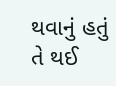થવાનું હતું તે થઈ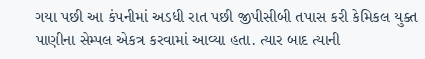ગયા પછી આ કંપનીમાં અડધી રાત પછી જીપીસીબી તપાસ કરી કેમિકલ યુક્ત પાણીના સેમ્પલ એકત્ર કરવામાં આવ્યા હતા. ત્યાર બાદ ત્યાની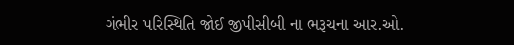ગંભીર પરિસ્થિતિ જોઈ જીપીસીબી ના ભરૂચના આર.ઓ.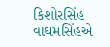કિશોરસિંહ વાઘમસિંહએ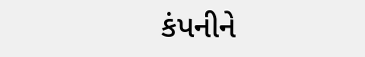કંપનીને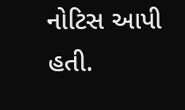નોટિસ આપી હતી.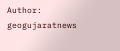Author: geogujaratnews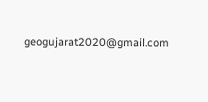geogujarat2020@gmail.com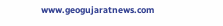www.geogujaratnews.com